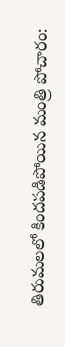తిరుమలలో కిందపడిపోయిన మంత్రి పోచారం: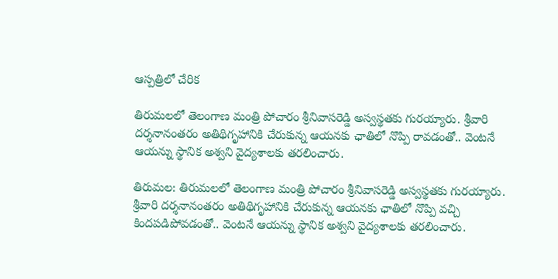ఆస్పత్రిలో చేరిక

తిరుమలలో తెలంగాణ మంత్రి పోచారం శ్రీనివాసరెడ్డి అస్వస్థతకు గురయ్యారు. శ్రీవారి దర్శనానంతరం అతిథిగృహానికి చేరుకున్న ఆయనకు ఛాతిలో నొప్పి రావడంతో.. వెంటనే ఆయన్ను స్థానిక అశ్వని వైద్యశాలకు తరలించారు.

తిరుమల: తిరుమలలో తెలంగాణ మంత్రి పోచారం శ్రీనివాసరెడ్డి అస్వస్థతకు గురయ్యారు. శ్రీవారి దర్శనానంతరం అతిథిగృహానికి చేరుకున్న ఆయనకు ఛాతిలో నొప్పి వచ్చి కిందపడిపోవడంతో.. వెంటనే ఆయన్ను స్థానిక అశ్వని వైద్యశాలకు తరలించారు.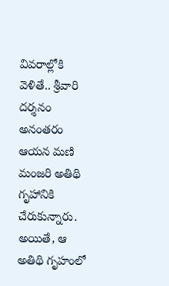వివరాల్లోకి వెళితే.. శ్రీవారి దర్శనం అనంతరం ఆయన మణి మంజరి అతిథి గృహానికి చేరుకున్నారు. అయితే, ఆ అతిథి గృహంలో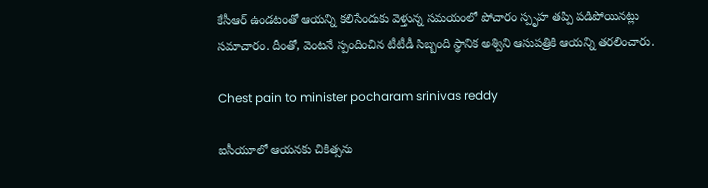కేసీఆర్ ఉండటంతో ఆయన్ని కలిసేందుకు వెళ్తున్న సమయంలో పోచారం స్పృహ తప్పి పడిపోయినట్లు సమాచారం. దీంతో, వెంటనే స్పందించిన టీటీడీ సిబ్బంది స్థానిక అశ్విని ఆసుపత్రికి ఆయన్ని తరలించారు.

Chest pain to minister pocharam srinivas reddy

ఐసీయూలో ఆయనకు చికిత్సను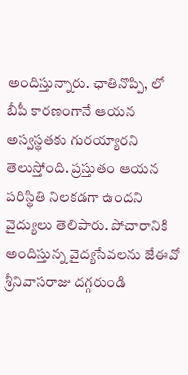అందిస్తున్నారు. ఛాతినొప్పి, లో బీపీ కారణంగానే ఆయన అస్వస్థతకు గురయ్యారని తెలుస్తోంది. ప్రస్తుతం ఆయన పరిస్థితి నిలకడగా ఉందని వైద్యులు తెలిపారు. పోచారానికి అందిస్తున్న వైద్యసేవలను జేఈవో శ్రీనివాసరాజు దగ్గరుండి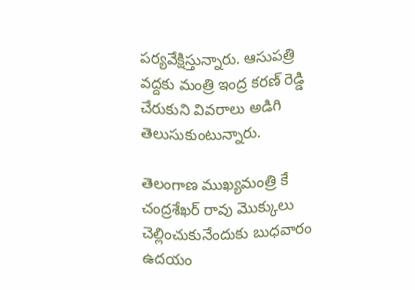పర్యవేక్షిస్తున్నారు. ఆసుపత్రి వద్దకు మంత్రి ఇంద్ర కరణ్ రెడ్డి చేరుకుని వివరాలు అడిగి తెలుసుకుంటున్నారు.

తెలంగాణ ముఖ్యమంత్రి కే చంద్రశేఖర్ రావు మొక్కులు చెల్లించుకునేందుకు బుధవారం ఉదయం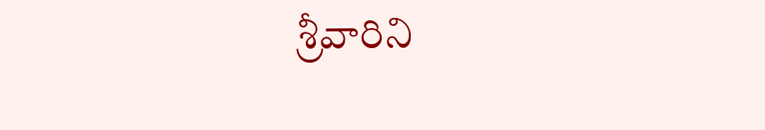శ్రీవారిని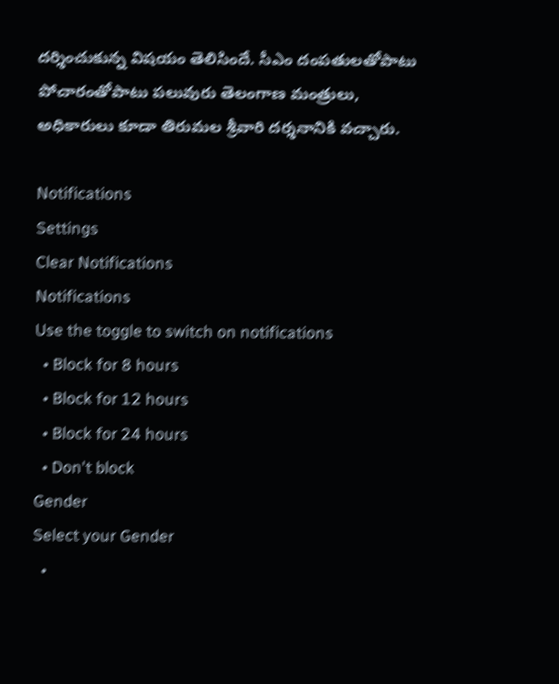దర్శించుకున్న విషయం తెలిసిందే. సీఎం దంపతులతోపాటు పోచారంతోపాటు పలువురు తెలంగాణ మంత్రులు, అధికారులు కూడా తిరుమల శ్రీవారి దర్శనానికి వచ్చారు.

Notifications
Settings
Clear Notifications
Notifications
Use the toggle to switch on notifications
  • Block for 8 hours
  • Block for 12 hours
  • Block for 24 hours
  • Don't block
Gender
Select your Gender
  •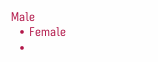Male
  • Female
  •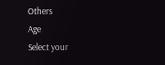Others
Age
Select your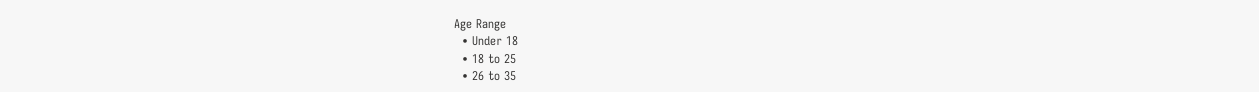Age Range
  • Under 18
  • 18 to 25
  • 26 to 35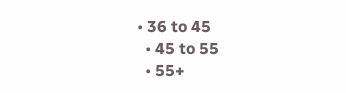• 36 to 45
  • 45 to 55
  • 55+